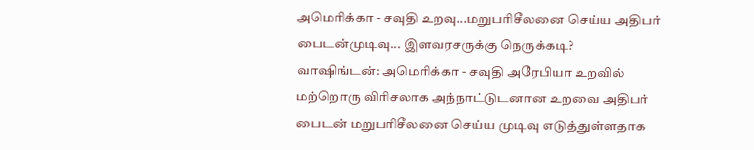அமெரிக்கா - சவுதி உறவு...மறுபரிசீலனை செய்ய அதிபர் பைடன்முடிவு... இளவரசருக்கு நெருக்கடி?
வாஷிங்டன்: அமெரிக்கா - சவுதி அரேபியா உறவில் மற்றொரு விரிசலாக அந்நாட்டுடனான உறவை அதிபர் பைடன் மறுபரிசீலனை செய்ய முடிவு எடுத்துள்ளதாக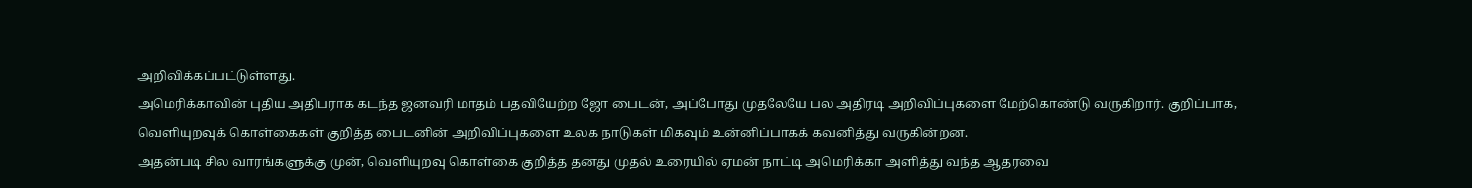அறிவிக்கப்பட்டுள்ளது.
அமெரிக்காவின் புதிய அதிபராக கடந்த ஜனவரி மாதம் பதவியேற்ற ஜோ பைடன், அப்போது முதலேயே பல அதிரடி அறிவிப்புகளை மேற்கொண்டு வருகிறார். குறிப்பாக, வெளியுறவுக் கொள்கைகள் குறித்த பைடனின் அறிவிப்புகளை உலக நாடுகள் மிகவும் உன்னிப்பாகக் கவனித்து வருகின்றன.
அதன்படி சில வாரங்களுக்கு முன், வெளியுறவு கொள்கை குறித்த தனது முதல் உரையில் ஏமன் நாட்டி அமெரிக்கா அளித்து வந்த ஆதரவை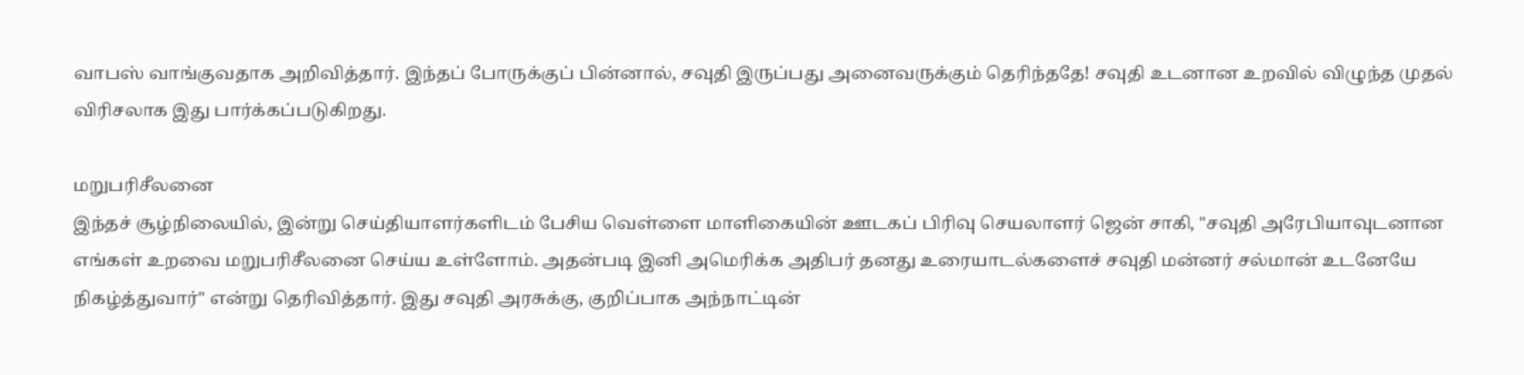வாபஸ் வாங்குவதாக அறிவித்தார். இந்தப் போருக்குப் பின்னால், சவுதி இருப்பது அனைவருக்கும் தெரிந்ததே! சவுதி உடனான உறவில் விழுந்த முதல் விரிசலாக இது பார்க்கப்படுகிறது.

மறுபரிசீலனை
இந்தச் சூழ்நிலையில், இன்று செய்தியாளர்களிடம் பேசிய வெள்ளை மாளிகையின் ஊடகப் பிரிவு செயலாளர் ஜென் சாகி, "சவுதி அரேபியாவுடனான எங்கள் உறவை மறுபரிசீலனை செய்ய உள்ளோம். அதன்படி இனி அமெரிக்க அதிபர் தனது உரையாடல்களைச் சவுதி மன்னர் சல்மான் உடனேயே நிகழ்த்துவார்" என்று தெரிவித்தார். இது சவுதி அரசுக்கு, குறிப்பாக அந்நாட்டின்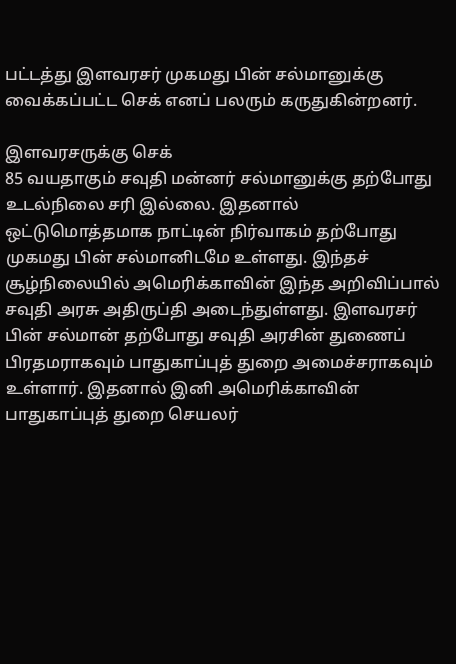பட்டத்து இளவரசர் முகமது பின் சல்மானுக்கு வைக்கப்பட்ட செக் எனப் பலரும் கருதுகின்றனர்.

இளவரசருக்கு செக்
85 வயதாகும் சவுதி மன்னர் சல்மானுக்கு தற்போது உடல்நிலை சரி இல்லை. இதனால் ஒட்டுமொத்தமாக நாட்டின் நிர்வாகம் தற்போது முகமது பின் சல்மானிடமே உள்ளது. இந்தச் சூழ்நிலையில் அமெரிக்காவின் இந்த அறிவிப்பால் சவுதி அரசு அதிருப்தி அடைந்துள்ளது. இளவரசர் பின் சல்மான் தற்போது சவுதி அரசின் துணைப் பிரதமராகவும் பாதுகாப்புத் துறை அமைச்சராகவும் உள்ளார். இதனால் இனி அமெரிக்காவின் பாதுகாப்புத் துறை செயலர்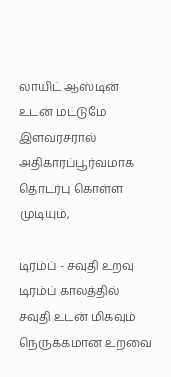லாயிட் ஆஸ்டின் உடன் மட்டுமே இளவரசரால் அதிகாரப்பூர்வமாக தொடர்பு கொள்ள முடியும்,

டிரம்ப் - சவுதி உறவு
டிரம்ப் காலத்தில் சவுதி உடன் மிகவும் நெருக்கமான உறவை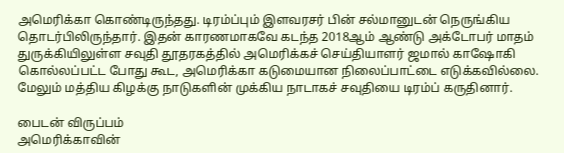அமெரிக்கா கொண்டிருந்தது. டிரம்ப்பும் இளவரசர் பின் சல்மானுடன் நெருங்கிய தொடர்பிலிருந்தார். இதன் காரணமாகவே கடந்த 2018ஆம் ஆண்டு அக்டோபர் மாதம் துருக்கியிலுள்ள சவுதி தூதரகத்தில் அமெரிக்கச் செய்தியாளர் ஜமால் காஷோகி கொல்லப்பட்ட போது கூட, அமெரிக்கா கடுமையான நிலைப்பாட்டை எடுக்கவில்லை. மேலும் மத்திய கிழக்கு நாடுகளின் முக்கிய நாடாகச் சவுதியை டிரம்ப் கருதினார்.

பைடன் விருப்பம்
அமெரிக்காவின்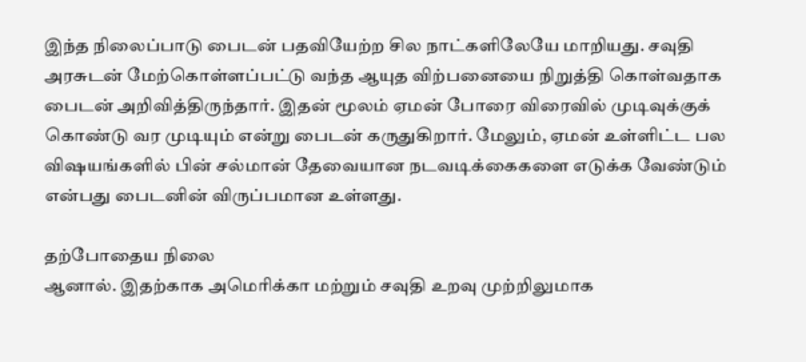இந்த நிலைப்பாடு பைடன் பதவியேற்ற சில நாட்களிலேயே மாறியது. சவுதி அரசுடன் மேற்கொள்ளப்பட்டு வந்த ஆயுத விற்பனையை நிறுத்தி கொள்வதாக பைடன் அறிவித்திருந்தார். இதன் மூலம் ஏமன் போரை விரைவில் முடிவுக்குக் கொண்டு வர முடியும் என்று பைடன் கருதுகிறார். மேலும், ஏமன் உள்ளிட்ட பல விஷயங்களில் பின் சல்மான் தேவையான நடவடிக்கைகளை எடுக்க வேண்டும் என்பது பைடனின் விருப்பமான உள்ளது.

தற்போதைய நிலை
ஆனால். இதற்காக அமெரிக்கா மற்றும் சவுதி உறவு முற்றிலுமாக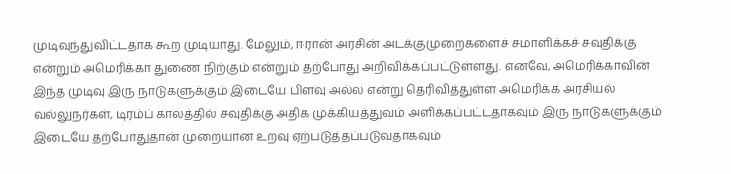முடிவுந்துவிட்டதாக கூற முடியாது. மேலும், ஈரான் அரசின் அடக்குமுறைகளைச் சமாளிக்கச் சவுதிக்கு என்றும் அமெரிக்கா துணை நிற்கும் என்றும் தற்போது அறிவிக்கப்பட்டுள்ளது. எனவே, அமெரிக்காவின் இந்த முடிவு இரு நாடுகளுக்கும் இடையே பிளவு அல்ல என்று தெரிவித்துள்ள அமெரிக்க அரசியல் வல்லுநர்கள், டிரம்ப் காலத்தில் சவுதிக்கு அதிக முக்கியத்துவம் அளிக்கப்பட்டதாகவும் இரு நாடுகளுக்கும் இடையே தற்போதுதான் முறையான உறவு ஏற்படுத்தப்படுவதாகவும்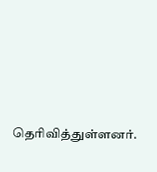தெரிவித்துள்ளனர்.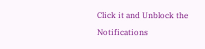Click it and Unblock the Notifications